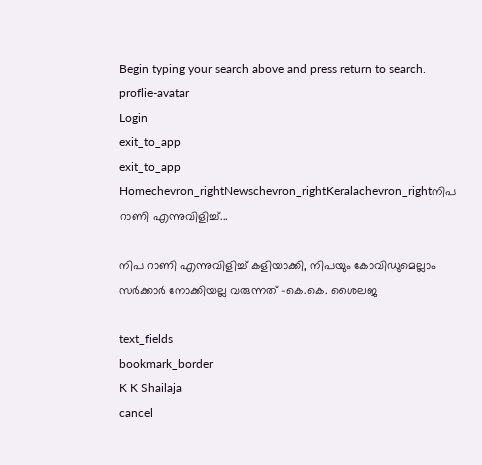Begin typing your search above and press return to search.
proflie-avatar
Login
exit_to_app
exit_to_app
Homechevron_rightNewschevron_rightKeralachevron_rightനിപ റാണി എന്നുവിളിച്ച്...

നിപ റാണി എന്നുവിളിച്ച് കളിയാക്കി, നിപയും കോവിഡുമെല്ലാം സർക്കാർ നോക്കിയല്ല വരുന്നത് -കെ.കെ. ശൈലജ

text_fields
bookmark_border
K K Shailaja
cancel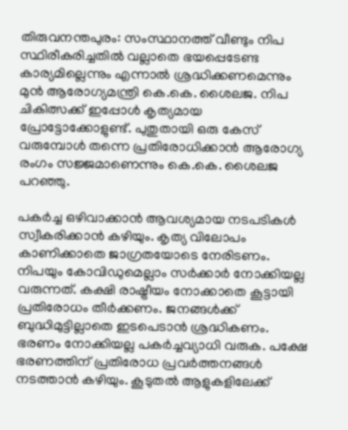തിരുവനന്തപുരം: സംസ്ഥാനത്ത് വീണ്ടും നിപ സ്ഥിരീകരിച്ചതിൽ വല്ലാതെ ഭയപ്പെടേണ്ട കാര്യമില്ലെന്നും എന്നാൽ ശ്രദ്ധിക്കണമെന്നും മുൻ ആരോഗ്യമന്ത്രി കെ.കെ. ശൈലജ. നിപ ചികിത്സക്ക് ഇപ്പോൾ കൃത്യമായ പ്രോട്ടോക്കോളുണ്ട്. പുതുതായി ഒരു കേസ് വരുമ്പോൾ തന്നെ പ്രതിരോധിക്കാൻ ആരോഗ്യ രംഗം സജ്ജമാണെന്നും കെ.കെ. ശൈലജ പറഞ്ഞു.

പകർച്ച ഒഴിവാക്കാൻ ആവശ്യമായ നടപടികൾ സ്വീകരിക്കാൻ കഴിയും. കൃത്യ വിലോപം കാണിക്കാതെ ജാഗ്രതയോടെ നേരിടണം. നിപയും കോവിഡുമെല്ലാം സർക്കാർ നോക്കിയല്ല വരുന്നത്. കക്ഷി രാഷ്ട്രീയം നോക്കാതെ കൂട്ടായി പ്രതിരോധം തീർക്കണം. ജനങ്ങൾക്ക് ബുദ്ധിമുട്ടില്ലാതെ ഇടപെടാൻ ശ്രദ്ധികണം. ഭരണം നോക്കിയല്ല പകർച്ചവ്യാധി വരുക. പക്ഷേ ഭരണത്തിന് പ്രതിരോധ പ്രവർത്തനങ്ങൾ നടത്താൻ കഴിയും. കൂടുതൽ ആളുകളിലേക്ക്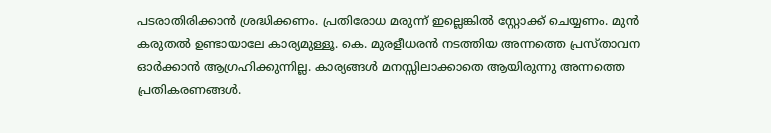പടരാതിരിക്കാൻ ശ്രദ്ധിക്കണം. പ്രതിരോധ മരുന്ന് ഇല്ലെങ്കിൽ സ്റ്റോക്ക് ചെയ്യണം. മുൻ കരുതൽ ഉണ്ടായാലേ കാര്യമുള്ളൂ. കെ. മുരളീധരൻ നടത്തിയ അന്നത്തെ പ്രസ്താവന ഓർക്കാൻ ആഗ്രഹിക്കുന്നില്ല. കാര്യങ്ങൾ മനസ്സിലാക്കാതെ ആയിരുന്നു അന്നത്തെ പ്രതികരണങ്ങൾ.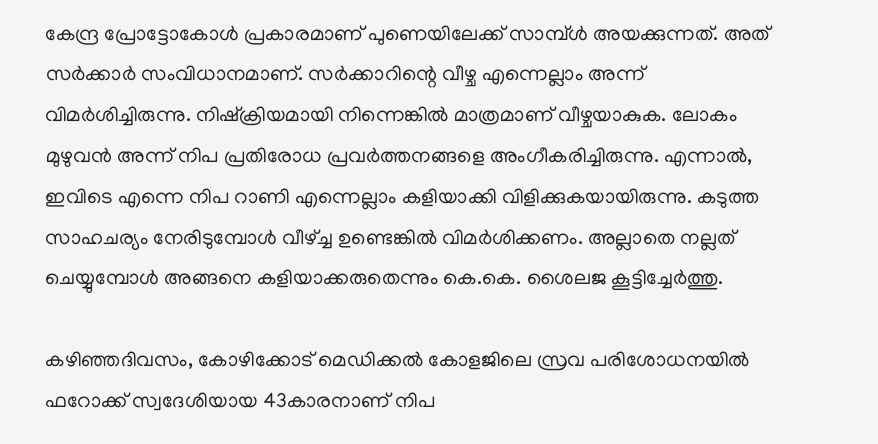കേന്ദ്ര പ്രോട്ടോകോൾ പ്രകാരമാണ് പുണെയിലേക്ക് സാമ്പ്ൾ അയക്കുന്നത്. അത് സർക്കാർ സംവിധാനമാണ്. സർക്കാറിന്റെ വീഴ്ച എന്നെല്ലാം അന്ന് വിമർശിച്ചിരുന്നു. നിഷ്ക്രിയമായി നിന്നെങ്കിൽ മാത്രമാണ് വീഴ്ചയാകുക. ലോകം മുഴുവൻ അന്ന് നിപ പ്രതിരോധ പ്രവർത്തനങ്ങളെ അംഗീകരിച്ചിരുന്നു. എന്നാൽ, ഇവിടെ എന്നെ നിപ റാണി എന്നെല്ലാം കളിയാക്കി വിളിക്കുകയായിരുന്നു. കടുത്ത സാഹചര്യം നേരിടുമ്പോൾ വീഴ്ച്ച ഉണ്ടെങ്കിൽ വിമർശിക്കണം. അല്ലാതെ നല്ലത് ചെയ്യുമ്പോൾ അങ്ങനെ കളിയാക്കരുതെന്നും കെ.കെ. ശൈലജ കൂട്ടിച്ചേർത്തു.

കഴിഞ്ഞദിവസം, കോഴിക്കോട് മെഡിക്കല്‍ കോളജിലെ സ്രവ പരിശോധനയിൽ ഫറോക്ക് സ്വദേശിയായ 43കാരനാണ് നിപ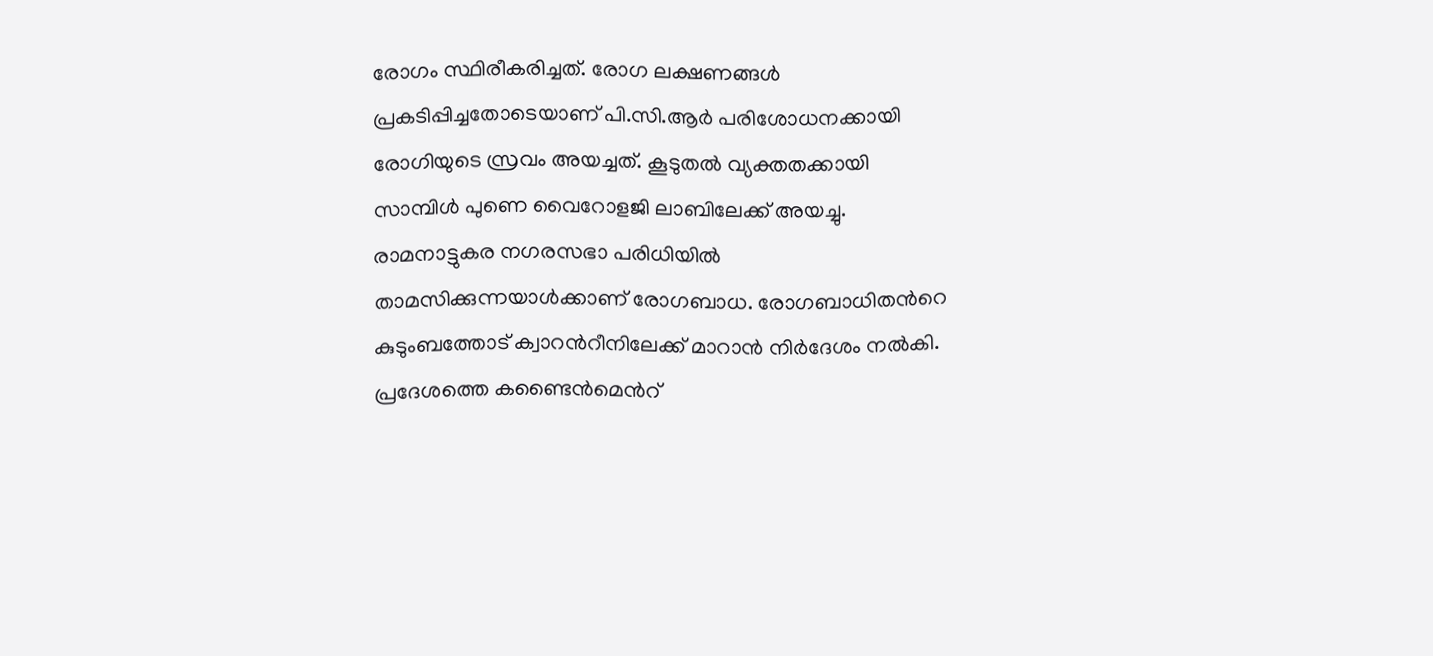രോഗം സ്ഥിരീകരിച്ചത്. രോഗ ലക്ഷണങ്ങൾ പ്രകടിപ്പിച്ചതോടെയാണ് പി.സി.ആർ പരിശോധനക്കായി രോഗിയുടെ സ്രവം അയച്ചത്. കൂടുതൽ വ്യക്തതക്കായി സാമ്പിൾ പുണെ വൈറോളജി ലാബിലേക്ക് അയച്ചു. രാമനാട്ടുകര നഗരസഭാ പരിധിയിൽ താമസിക്കുന്നയാൾക്കാണ് രോഗബാധ. രോഗബാധിതന്‍റെ കുടുംബത്തോട് ക്വാറന്‍റീനിലേക്ക് മാറാന്‍ നിര്‍ദേശം നല്‍കി. പ്രദേശത്തെ കണ്ടൈൻമെന്‍റ്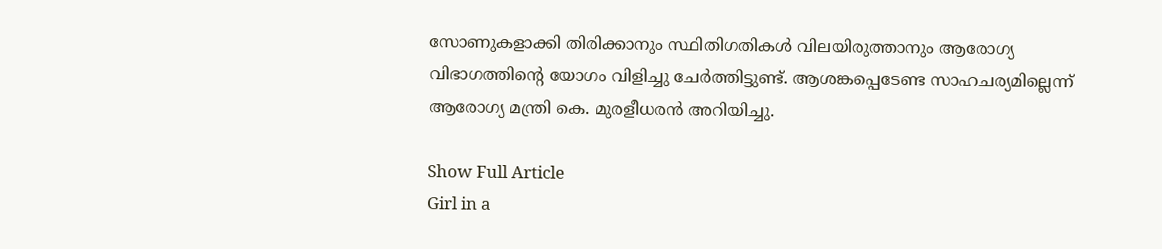സോണുകളാക്കി തിരിക്കാനും സ്ഥിതിഗതികൾ വിലയിരുത്താനും ആരോഗ്യ വിഭാഗത്തിന്‍റെ യോഗം വിളിച്ചു ചേർത്തിട്ടുണ്ട്. ആശങ്കപ്പെടേണ്ട സാഹചര്യമില്ലെന്ന് ആരോഗ്യ മന്ത്രി കെ. മുരളീധരൻ അറിയിച്ചു.

Show Full Article
Girl in a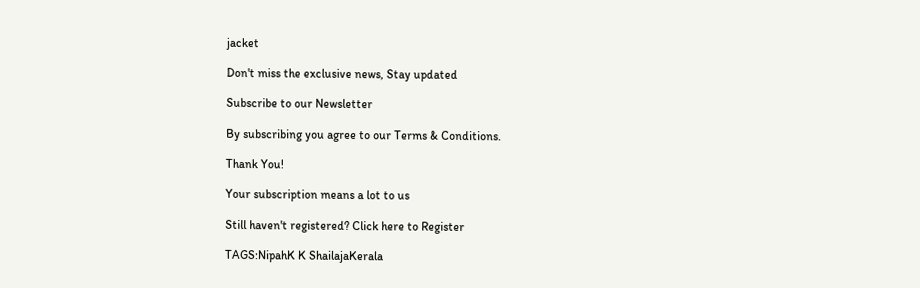jacket

Don't miss the exclusive news, Stay updated

Subscribe to our Newsletter

By subscribing you agree to our Terms & Conditions.

Thank You!

Your subscription means a lot to us

Still haven't registered? Click here to Register

TAGS:NipahK K ShailajaKerala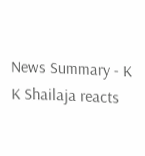News Summary - K K Shailaja reacts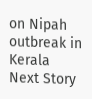on Nipah outbreak in Kerala
Next Story